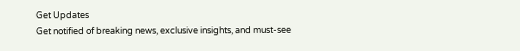Get Updates
Get notified of breaking news, exclusive insights, and must-see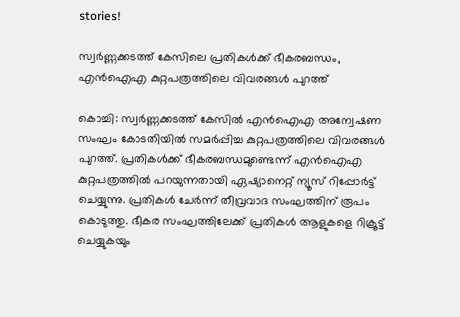stories!

സ്വര്‍ണ്ണക്കടത്ത് കേസിലെ പ്രതികൾക്ക് ഭീകരബന്ധം, എൻഐഎ കുറ്റപത്രത്തിലെ വിവരങ്ങൾ പുറത്ത്

കൊച്ചി: സ്വര്‍ണ്ണക്കടത്ത് കേസില്‍ എന്‍ഐഎ അന്വേഷണ സംഘം കോടതിയില്‍ സമര്‍പ്പിച്ച കുറ്റപത്രത്തിലെ വിവരങ്ങള്‍ പുറത്ത്. പ്രതികള്‍ക്ക് ഭീകരബന്ധമുണ്ടെന്ന് എന്‍ഐഎ കുറ്റപത്രത്തില്‍ പറയുന്നതായി ഏഷ്യാനെറ്റ് ന്യൂസ് റിപ്പോര്‍ട്ട് ചെയ്യുന്നു. പ്രതികള്‍ ചേര്‍ന്ന് തീവ്രവാദ സംഘത്തിന് രൂപം കൊടുത്തു. ഭീകര സംഘത്തിലേക്ക് പ്രതികള്‍ ആളുകളെ റിക്രൂട്ട് ചെയ്യുകയും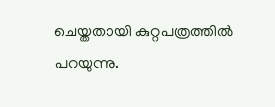ചെയ്തതായി കുറ്റപത്രത്തില്‍ പറയുന്നു.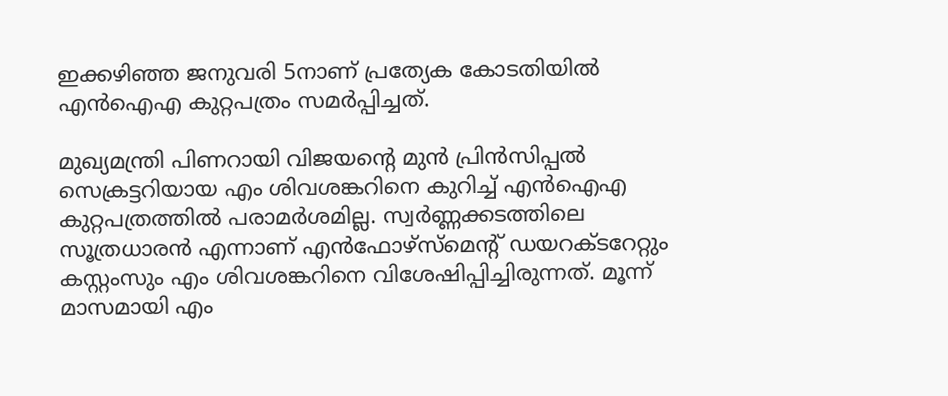ഇക്കഴിഞ്ഞ ജനുവരി 5നാണ് പ്രത്യേക കോടതിയില്‍ എന്‍ഐഎ കുറ്റപത്രം സമര്‍പ്പിച്ചത്.

മുഖ്യമന്ത്രി പിണറായി വിജയന്റെ മുന്‍ പ്രിന്‍സിപ്പല്‍ സെക്രട്ടറിയായ എം ശിവശങ്കറിനെ കുറിച്ച് എന്‍ഐഎ കുറ്റപത്രത്തില്‍ പരാമര്‍ശമില്ല. സ്വര്‍ണ്ണക്കടത്തിലെ സൂത്രധാരന്‍ എന്നാണ് എന്‍ഫോഴ്‌സ്‌മെന്റ് ഡയറക്ടറേറ്റും കസ്റ്റംസും എം ശിവശങ്കറിനെ വിശേഷിപ്പിച്ചിരുന്നത്. മൂന്ന് മാസമായി എം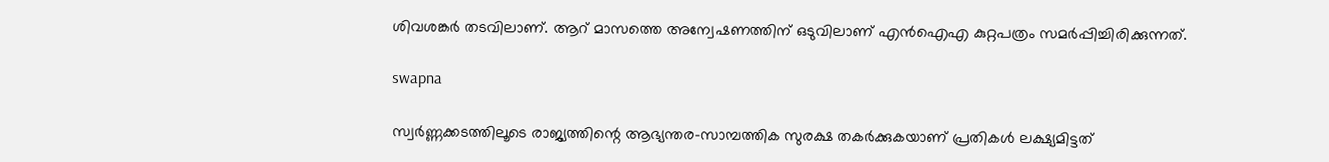ശിവശങ്കര്‍ തടവിലാണ്. ആറ് മാസത്തെ അന്വേഷണത്തിന് ഒടുവിലാണ് എന്‍ഐഎ കുറ്റപത്രം സമര്‍പ്പിച്ചിരിക്കുന്നത്.

swapna

സ്വര്‍ണ്ണക്കടത്തിലൂടെ രാജ്യത്തിന്റെ ആഭ്യന്തര-സാമ്പത്തിക സുരക്ഷ തകര്‍ക്കുകയാണ് പ്രതികള്‍ ലക്ഷ്യമിട്ടത്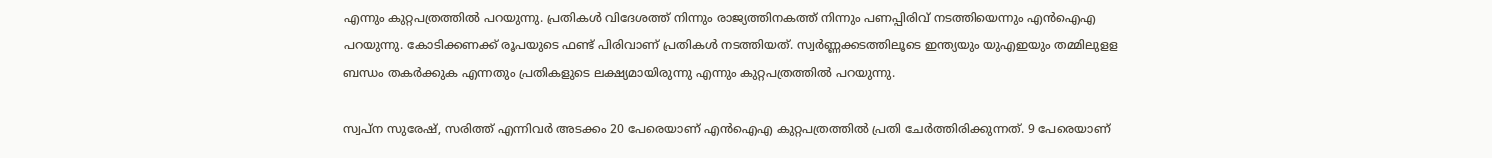എന്നും കുറ്റപത്രത്തില്‍ പറയുന്നു. പ്രതികള്‍ വിദേശത്ത് നിന്നും രാജ്യത്തിനകത്ത് നിന്നും പണപ്പിരിവ് നടത്തിയെന്നും എന്‍ഐഎ പറയുന്നു. കോടിക്കണക്ക് രൂപയുടെ ഫണ്ട് പിരിവാണ് പ്രതികള്‍ നടത്തിയത്. സ്വര്‍ണ്ണക്കടത്തിലൂടെ ഇന്ത്യയും യുഎഇയും തമ്മിലുളള ബന്ധം തകര്‍ക്കുക എന്നതും പ്രതികളുടെ ലക്ഷ്യമായിരുന്നു എന്നും കുറ്റപത്രത്തില്‍ പറയുന്നു.

സ്വപ്‌ന സുരേഷ്, സരിത്ത് എന്നിവര്‍ അടക്കം 20 പേരെയാണ് എന്‍ഐഎ കുറ്റപത്രത്തില്‍ പ്രതി ചേര്‍ത്തിരിക്കുന്നത്. 9 പേരെയാണ്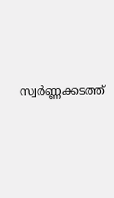സ്വര്‍ണ്ണക്കടത്ത്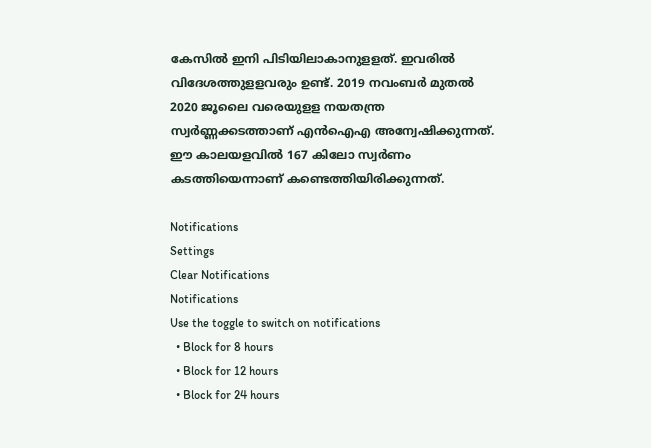കേസില്‍ ഇനി പിടിയിലാകാനുളളത്. ഇവരില്‍ വിദേശത്തുളളവരും ഉണ്ട്. 2019 നവംബര്‍ മുതല്‍ 2020 ജൂലൈ വരെയുളള നയതന്ത്ര സ്വര്‍ണ്ണക്കടത്താണ് എന്‍ഐഎ അന്വേഷിക്കുന്നത്. ഈ കാലയളവില്‍ 167 കിലോ സ്വര്‍ണം കടത്തിയെന്നാണ് കണ്ടെത്തിയിരിക്കുന്നത്.

Notifications
Settings
Clear Notifications
Notifications
Use the toggle to switch on notifications
  • Block for 8 hours
  • Block for 12 hours
  • Block for 24 hours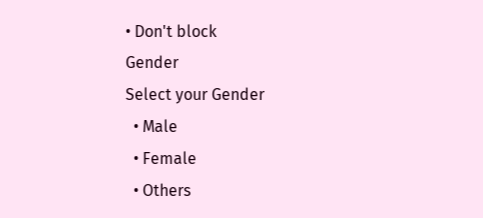• Don't block
Gender
Select your Gender
  • Male
  • Female
  • Others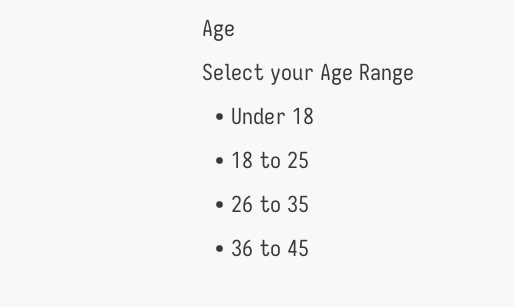Age
Select your Age Range
  • Under 18
  • 18 to 25
  • 26 to 35
  • 36 to 45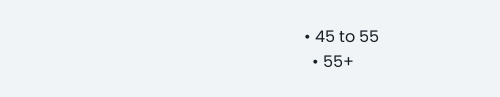• 45 to 55
  • 55+